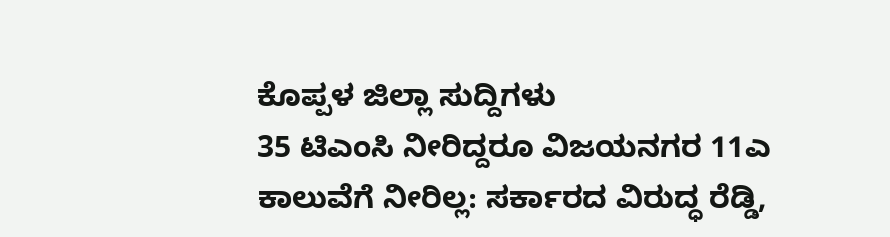ಕೊಪ್ಪಳ ಜಿಲ್ಲಾ ಸುದ್ದಿಗಳು
35 ಟಿಎಂಸಿ ನೀರಿದ್ದರೂ ವಿಜಯನಗರ 11ಎ ಕಾಲುವೆಗೆ ನೀರಿಲ್ಲ: ಸರ್ಕಾರದ ವಿರುದ್ಧ ರೆಡ್ಡಿ,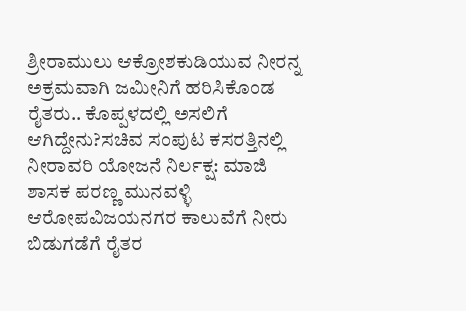ಶ್ರೀರಾಮುಲು ಆಕ್ರೋಶಕುಡಿಯುವ ನೀರನ್ನ ಅಕ್ರಮವಾಗಿ ಜಮೀನಿಗೆ ಹರಿಸಿಕೊಂಡ ರೈತರು.. ಕೊಪ್ಪಳದಲ್ಲಿ ಅಸಲಿಗೆ ಆಗಿದ್ದೇನು?ಸಚಿವ ಸಂಪುಟ ಕಸರತ್ತಿನಲ್ಲಿ ನೀರಾವರಿ ಯೋಜನೆ ನಿರ್ಲಕ್ಷ: ಮಾಜಿ ಶಾಸಕ ಪರಣ್ಣ ಮುನವಳ್ಳಿ ಆರೋಪವಿಜಯನಗರ ಕಾಲುವೆಗೆ ನೀರು ಬಿಡುಗಡೆಗೆ ರೈತರ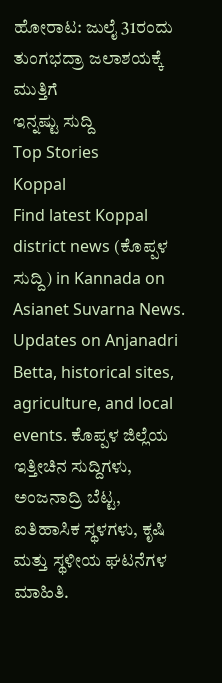ಹೋರಾಟ: ಜುಲೈ 31ರಂದು ತುಂಗಭದ್ರಾ ಜಲಾಶಯಕ್ಕೆ ಮುತ್ತಿಗೆ
ಇನ್ನಷ್ಟು ಸುದ್ದಿ
Top Stories
Koppal
Find latest Koppal district news (ಕೊಪ್ಪಳ ಸುದ್ದಿ) in Kannada on Asianet Suvarna News. Updates on Anjanadri Betta, historical sites, agriculture, and local events. ಕೊಪ್ಪಳ ಜಿಲ್ಲೆಯ ಇತ್ತೀಚಿನ ಸುದ್ದಿಗಳು, ಅಂಜನಾದ್ರಿ ಬೆಟ್ಟ, ಐತಿಹಾಸಿಕ ಸ್ಥಳಗಳು, ಕೃಷಿ ಮತ್ತು ಸ್ಥಳೀಯ ಘಟನೆಗಳ ಮಾಹಿತಿ.